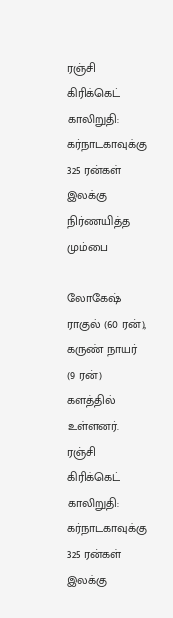ரஞ்சி கிரிக்கெட் காலிறுதி: கர்நாடகாவுக்கு 325 ரன்கள் இலக்கு நிர்ணயித்த மும்பை

லோகேஷ் ராகுல் (60 ரன்), கருண் நாயர் (9 ரன்) களத்தில் உள்ளனர்.
ரஞ்சி கிரிக்கெட் காலிறுதி: கர்நாடகாவுக்கு 325 ரன்கள் இலக்கு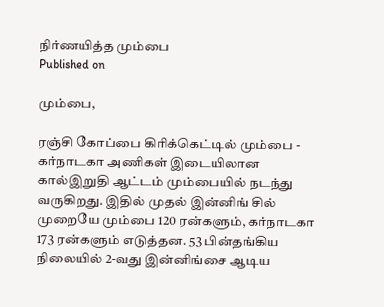நிர்ணயித்த மும்பை
Published on

மும்பை,

ரஞ்சி கோப்பை கிரிக்கெட்டில் மும்பை - கர்நாடகா அணிகள் இடையிலான கால்இறுதி ஆட்டம் மும்பையில் நடந்து வருகிறது. இதில் முதல் இன்னிங் சில் முறையே மும்பை 120 ரன்களும், கர்நாடகா 173 ரன்களும் எடுத்தன. 53 பின்தங்கிய நிலையில் 2-வது இன்னிங்சை ஆடிய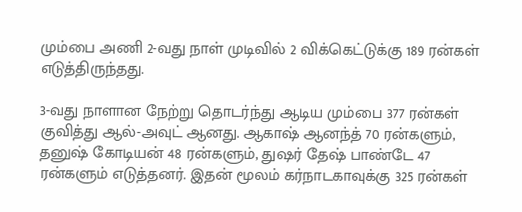மும்பை அணி 2-வது நாள் முடிவில் 2 விக்கெட்டுக்கு 189 ரன்கள் எடுத்திருந்தது.

3-வது நாளான நேற்று தொடர்ந்து ஆடிய மும்பை 377 ரன்கள் குவித்து ஆல்-அவுட் ஆனது. ஆகாஷ் ஆனந்த் 70 ரன்களும், தனுஷ் கோடியன் 48 ரன்களும், துஷர் தேஷ் பாண்டே 47 ரன்களும் எடுத்தனர். இதன் மூலம் கர்நாடகாவுக்கு 325 ரன்கள்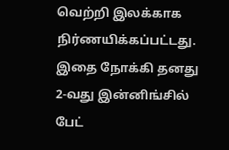வெற்றி இலக்காக நிர்ணயிக்கப்பட்டது. இதை நோக்கி தனது 2-வது இன்னிங்சில் பேட்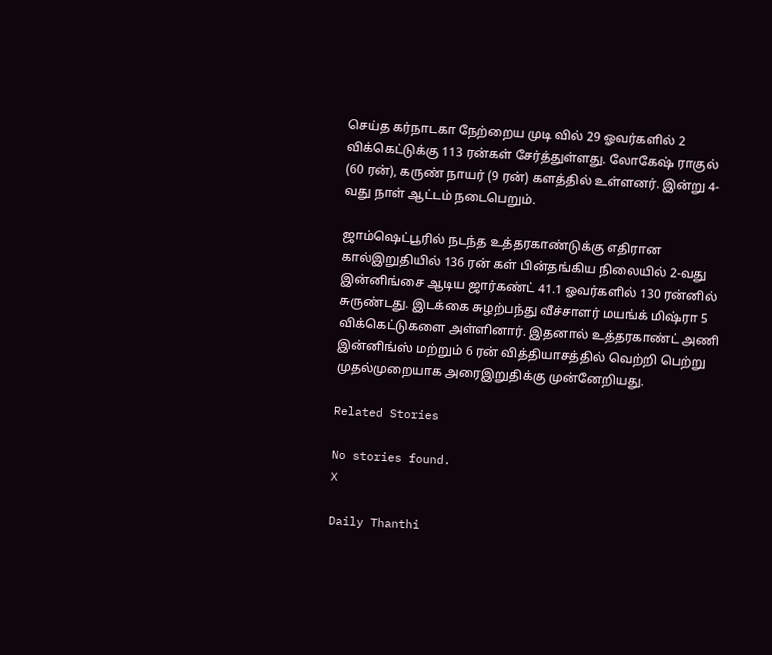செய்த கர்நாடகா நேற்றைய முடி வில் 29 ஓவர்களில் 2 விக்கெட்டுக்கு 113 ரன்கள் சேர்த்துள்ளது. லோகேஷ் ராகுல் (60 ரன்), கருண் நாயர் (9 ரன்) களத்தில் உள்ளனர். இன்று 4-வது நாள் ஆட்டம் நடைபெறும்.

ஜாம்ஷெட்பூரில் நடந்த உத்தரகாண்டுக்கு எதிரான கால்இறுதியில் 136 ரன் கள் பின்தங்கிய நிலையில் 2-வது இன்னிங்சை ஆடிய ஜார்கண்ட் 41.1 ஓவர்களில் 130 ரன்னில் சுருண்டது. இடக்கை சுழற்பந்து வீச்சாளர் மயங்க் மிஷ்ரா 5 விக்கெட்டுகளை அள்ளினார். இதனால் உத்தரகாண்ட் அணி இன்னிங்ஸ் மற்றும் 6 ரன் வித்தியாசத்தில் வெற்றி பெற்று முதல்முறையாக அரைஇறுதிக்கு முன்னேறியது.

Related Stories

No stories found.
X

Daily Thanthi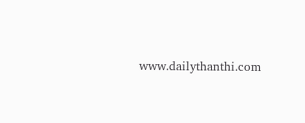www.dailythanthi.com